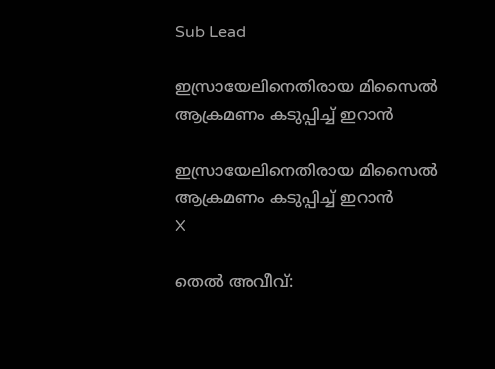Sub Lead

ഇസ്രായേലിനെതിരായ മിസൈല്‍ ആക്രമണം കടുപ്പിച്ച് ഇറാന്‍

ഇസ്രായേലിനെതിരായ മിസൈല്‍ ആക്രമണം കടുപ്പിച്ച് ഇറാന്‍
X

തെല്‍ അവീവ്: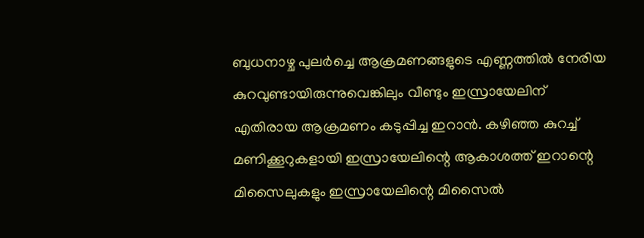ബുധനാഴ്ച പുലര്‍ച്ചെ ആക്രമണങ്ങളുടെ എണ്ണത്തില്‍ നേരിയ കുറവുണ്ടായിരുന്നുവെങ്കിലും വീണ്ടും ഇസ്രായേലിന് എതിരായ ആക്രമണം കടുപ്പിച്ച ഇറാന്‍. കഴിഞ്ഞ കുറച്ച് മണിക്കൂറുകളായി ഇസ്രായേലിന്റെ ആകാശത്ത് ഇറാന്റെ മിസൈലുകളും ഇസ്രായേലിന്റെ മിസൈല്‍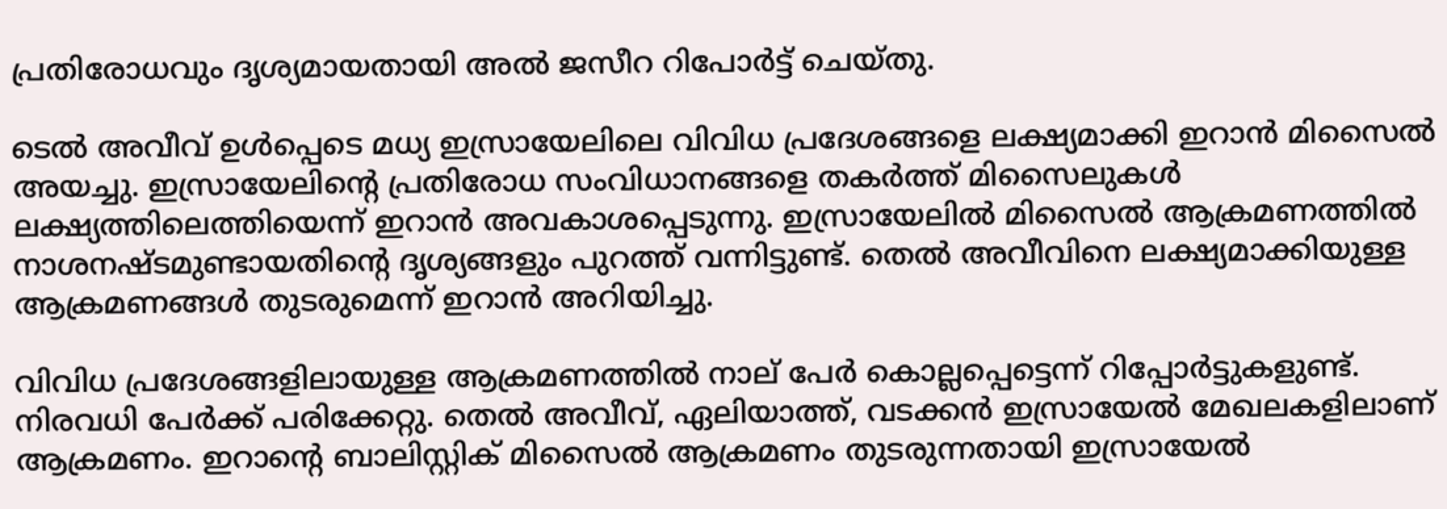പ്രതിരോധവും ദൃശ്യമായതായി അല്‍ ജസീറ റിപോര്‍ട്ട് ചെയ്തു.

ടെല്‍ അവീവ് ഉള്‍പ്പെടെ മധ്യ ഇസ്രായേലിലെ വിവിധ പ്രദേശങ്ങളെ ലക്ഷ്യമാക്കി ഇറാന്‍ മിസൈല്‍ അയച്ചു. ഇസ്രായേലിന്റെ പ്രതിരോധ സംവിധാനങ്ങളെ തകര്‍ത്ത് മിസൈലുകള്‍ ലക്ഷ്യത്തിലെത്തിയെന്ന് ഇറാന്‍ അവകാശപ്പെടുന്നു. ഇസ്രായേലില്‍ മിസൈല്‍ ആക്രമണത്തില്‍ നാശനഷ്ടമുണ്ടായതിന്റെ ദൃശ്യങ്ങളും പുറത്ത് വന്നിട്ടുണ്ട്. തെല്‍ അവീവിനെ ലക്ഷ്യമാക്കിയുള്ള ആക്രമണങ്ങള്‍ തുടരുമെന്ന് ഇറാന്‍ അറിയിച്ചു.

വിവിധ പ്രദേശങ്ങളിലായുള്ള ആക്രമണത്തില്‍ നാല് പേര്‍ കൊല്ലപ്പെട്ടെന്ന് റിപ്പോര്‍ട്ടുകളുണ്ട്. നിരവധി പേര്‍ക്ക് പരിക്കേറ്റു. തെല്‍ അവീവ്, ഏലിയാത്ത്, വടക്കന്‍ ഇസ്രായേല്‍ മേഖലകളിലാണ് ആക്രമണം. ഇറാന്റെ ബാലിസ്റ്റിക് മിസൈല്‍ ആക്രമണം തുടരുന്നതായി ഇസ്രായേല്‍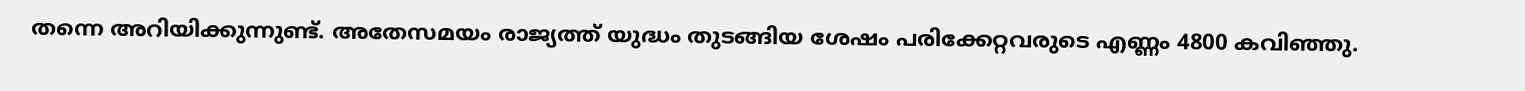തന്നെ അറിയിക്കുന്നുണ്ട്. അതേസമയം രാജ്യത്ത് യുദ്ധം തുടങ്ങിയ ശേഷം പരിക്കേറ്റവരുടെ എണ്ണം 4800 കവിഞ്ഞു.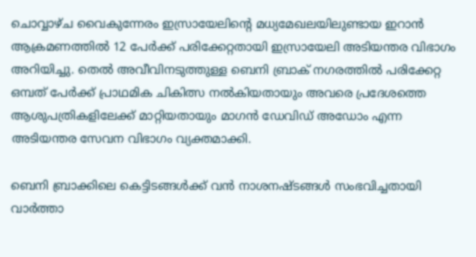ചൊവ്വാഴ്ച വൈകുന്നേരം ഇസ്രായേലിന്റെ മധ്യമേഖലയിലുണ്ടായ ഇറാന്‍ ആക്രമണത്തില്‍ 12 പേര്‍ക്ക് പരിക്കേറ്റതായി ഇസ്രായേലി അടിയന്തര വിഭാഗം അറിയിച്ചു. തെല്‍ അവീവിനടുത്തുള്ള ബെനി ബ്രാക് നഗരത്തില്‍ പരിക്കേറ്റ ഒമ്പത് പേര്‍ക്ക് പ്രാഥമിക ചികിത്സ നല്‍കിയതായും അവരെ പ്രദേശത്തെ ആശുപത്രികളിലേക്ക് മാറ്റിയതായും മാഗന്‍ ഡേവിഡ് അഡോം എന്ന അടിയന്തര സേവന വിഭാഗം വ്യക്തമാക്കി.

ബെനി ബ്രാക്കിലെ കെട്ടിടങ്ങള്‍ക്ക് വന്‍ നാശനഷ്ടങ്ങള്‍ സംഭവിച്ചതായി വാര്‍ത്താ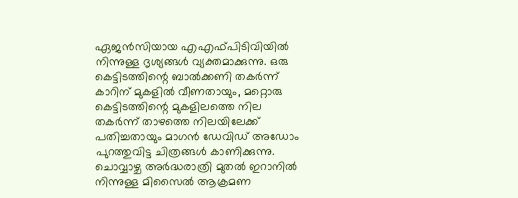ഏജന്‍സിയായ എഎഫ്പിടിവിയില്‍ നിന്നുള്ള ദൃശ്യങ്ങള്‍ വ്യക്തമാക്കുന്നു. ഒരു കെട്ടിടത്തിന്റെ ബാല്‍ക്കണി തകര്‍ന്ന് കാറിന് മുകളില്‍ വീണതായും, മറ്റൊരു കെട്ടിടത്തിന്റെ മുകളിലത്തെ നില തകര്‍ന്ന് താഴത്തെ നിലയിലേക്ക് പതിച്ചതായും മാഗന്‍ ഡേവിഡ് അഡോം പുറത്തുവിട്ട ചിത്രങ്ങള്‍ കാണിക്കുന്നു. ചൊവ്വാഴ്ച അര്‍ദ്ധരാത്രി മുതല്‍ ഇറാനില്‍ നിന്നുള്ള മിസൈല്‍ ആക്രമണ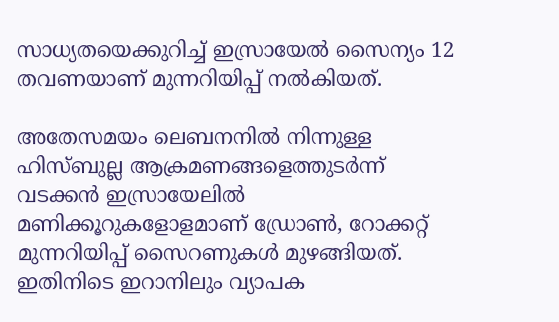സാധ്യതയെക്കുറിച്ച് ഇസ്രായേല്‍ സൈന്യം 12 തവണയാണ് മുന്നറിയിപ്പ് നല്‍കിയത്.

അതേസമയം ലെബനനില്‍ നിന്നുള്ള ഹിസ്ബുല്ല ആക്രമണങ്ങളെത്തുടര്‍ന്ന് വടക്കന്‍ ഇസ്രായേലില്‍ മണിക്കൂറുകളോളമാണ് ഡ്രോണ്‍, റോക്കറ്റ് മുന്നറിയിപ്പ് സൈറണുകള്‍ മുഴങ്ങിയത്. ഇതിനിടെ ഇറാനിലും വ്യാപക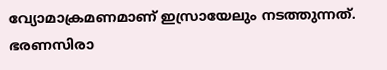വ്യോമാക്രമണമാണ് ഇസ്രായേലും നടത്തുന്നത്. ഭരണസിരാ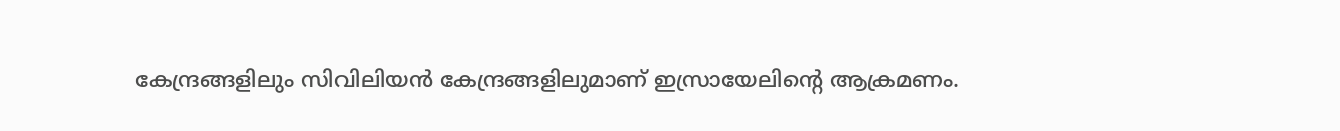കേന്ദ്രങ്ങളിലും സിവിലിയന്‍ കേന്ദ്രങ്ങളിലുമാണ് ഇസ്രായേലിന്റെ ആക്രമണം.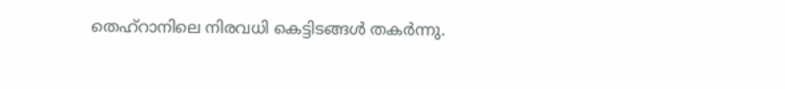തെഹ്‌റാനിലെ നിരവധി കെട്ടിടങ്ങള്‍ തകര്‍ന്നു.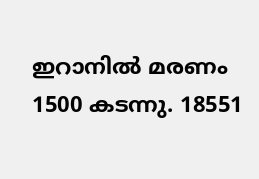ഇറാനില്‍ മരണം 1500 കടന്നു. 18551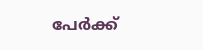പേര്‍ക്ക്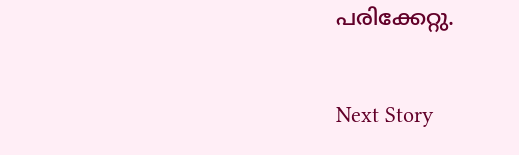പരിക്കേറ്റു.

Next Story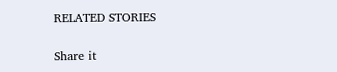RELATED STORIES

Share it